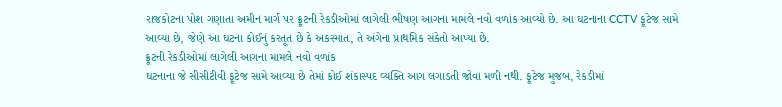રાજકોટના પોશ ગણાતા અમીન માર્ગ પર ફ્રૂટની રેકડીઓમાં લાગેલી ભીષણ આગના મામલે નવો વળાંક આવ્યો છે. આ ઘટનાના CCTV ફૂટેજ સામે આવ્યા છે, જેણે આ ઘટના કોઈનું કરતૂત છે કે અકસ્માત, તે અંગેના પ્રાથમિક સંકેતો આપ્યા છે.
ફ્રૂટની રેકડીઓમાં લાગેલી આગના મામલે નવો વળાંક
ઘટનાના જે સીસીટીવી ફૂટેજ સામે આવ્યા છે તેમાં કોઈ શંકાસ્પદ વ્યક્તિ આગ લગાડતી જોવા મળી નથી. ફૂટેજ મુજબ, રેકડીમાં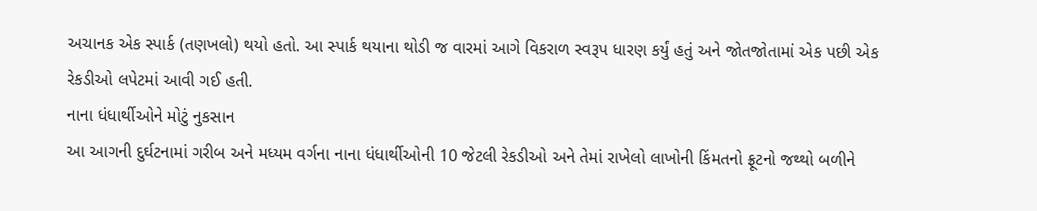અચાનક એક સ્પાર્ક (તણખલો) થયો હતો. આ સ્પાર્ક થયાના થોડી જ વારમાં આગે વિકરાળ સ્વરૂપ ધારણ કર્યું હતું અને જોતજોતામાં એક પછી એક રેકડીઓ લપેટમાં આવી ગઈ હતી.
નાના ધંધાર્થીઓને મોટું નુકસાન
આ આગની દુર્ઘટનામાં ગરીબ અને મધ્યમ વર્ગના નાના ધંધાર્થીઓની 10 જેટલી રેકડીઓ અને તેમાં રાખેલો લાખોની કિંમતનો ફ્રૂટનો જથ્થો બળીને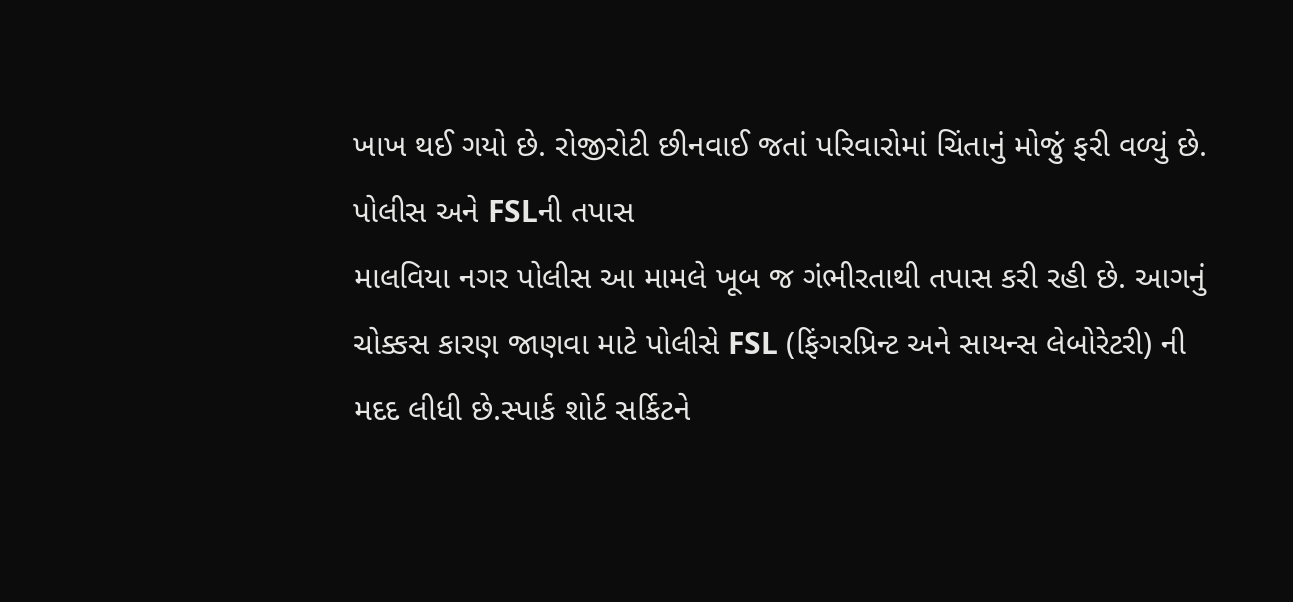ખાખ થઈ ગયો છે. રોજીરોટી છીનવાઈ જતાં પરિવારોમાં ચિંતાનું મોજું ફરી વળ્યું છે.
પોલીસ અને FSLની તપાસ
માલવિયા નગર પોલીસ આ મામલે ખૂબ જ ગંભીરતાથી તપાસ કરી રહી છે. આગનું ચોક્કસ કારણ જાણવા માટે પોલીસે FSL (ફિંગરપ્રિન્ટ અને સાયન્સ લેબોરેટરી) ની મદદ લીધી છે.સ્પાર્ક શોર્ટ સર્કિટને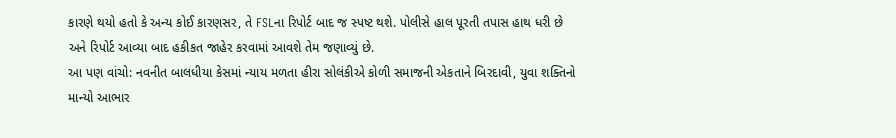કારણે થયો હતો કે અન્ય કોઈ કારણસર, તે FSLના રિપોર્ટ બાદ જ સ્પષ્ટ થશે. પોલીસે હાલ પૂરતી તપાસ હાથ ધરી છે અને રિપોર્ટ આવ્યા બાદ હકીકત જાહેર કરવામાં આવશે તેમ જણાવ્યું છે.
આ પણ વાંચો: નવનીત બાલધીયા કેસમાં ન્યાય મળતા હીરા સોલંકીએ કોળી સમાજની એકતાને બિરદાવી, યુવા શક્તિનો માન્યો આભાર